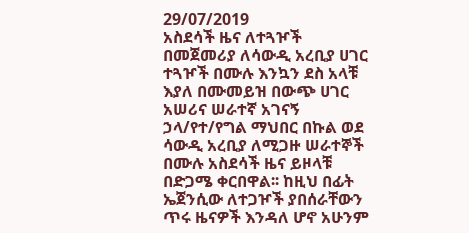29/07/2019
አስደሳች ዜና ለተጓዦች
በመጀመሪያ ለሳውዲ አረቢያ ሀገር ተጓዦች በሙሉ እንኳን ደስ አላቹ እያለ በሙመይዝ በውጭ ሀገር አሠሪና ሠራተኛ አገናኝ ኃላ/የተ/የግል ማህበር በኩል ወደ ሳውዲ አረቢያ ለሚጋዙ ሠራተኞች በሙሉ አስደሳች ዜና ይዞላቹ በድጋሜ ቀርበዋል፡፡ ከዚህ በፊት ኤጀንሲው ለተጋዦች ያበሰራቸውን ጥሩ ዜናዎች እንዳለ ሆኖ አሁንም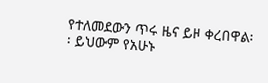የተለመደውን ጥሩ ዜና ይዞ ቀረበዋል፡፡ ይህውም የአሁኑ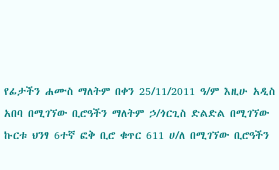የፊታችን ሐሙስ ማለትም በቀን 25/11/2011 ዓ/ም እዚሁ አዲስ አበባ በሚገኘው ቢሮዓችን ማለትም ኃ/ጎርጊስ ድልድል በሚገኘው ኩርቱ ህንፃ 6ተኛ ፎቅ ቢሮ ቁጥር 611 ሀ/ለ በሚገኘው ቢሮዓችን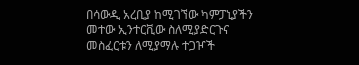በሳውዲ አረቢያ ከሚገኘው ካምፓኒያችን መተው ኢንተርቪው ስለሚያድርጉና መስፈርቱን ለሚያማሉ ተጋዦች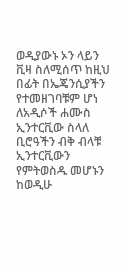ወዲያውኑ ኦን ላይን ቪዛ ስለሚሰጥ ከዚህ በፊት በኤጄንሲያችን የተመዘገባቹም ሆነ ለአዲሶች ሐሙስ ኢንተርቪው ስላለ ቢሮዓችን ብቅ ብላቹ ኢንተርቪውን የምትወስዱ መሆኑን ከወዲሁ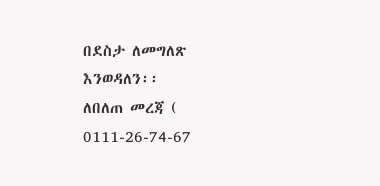በደስታ ለመግለጽ እንወዳለን፡፡
ለበለጠ መረጃ ( 0111-26-74-67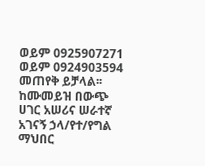ወይም 0925907271 ወይም 0924903594 መጠየቅ ይቻላል፡፡
ከሙመይዝ በውጭ ሀገር አሠሪና ሠራተኛ አገናኝ ኃላ/የተ/የግል ማህበር